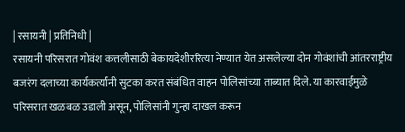| रसायनी | प्रतिनिधी |
रसायनी परिसरात गोवंश कत्तलीसाठी बेकायदेशीररित्या नेण्यात येत असलेल्या दोन गोवंशांची आंतरराष्ट्रीय बजरंग दलाच्या कार्यकर्त्यांनी सुटका करत संबंधित वाहन पोलिसांच्या ताब्यात दिले. या कारवाईमुळे परिसरात खळबळ उडाली असून, पोलिसांनी गुन्हा दाखल करून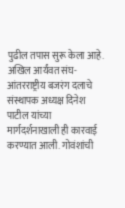पुढील तपास सुरू केला आहे.
अखिल आर्यंवत संघ-आंतरराष्ट्रीय बजरंग दलाचे संस्थापक अध्यक्ष दिनेश पाटील यांच्या मार्गदर्शनाखाली ही कारवाई करण्यात आली. गोवंशांची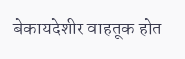बेकायदेशीर वाहतूक होत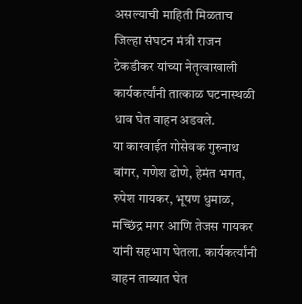असल्याची माहिती मिळताच जिल्हा संघटन मंत्री राजन टेकडीकर यांच्या नेतृत्वाखाली कार्यकर्त्यांनी तात्काळ घटनास्थळी धाव घेत वाहन अडवले.
या कारवाईत गोसेवक गुरुनाथ बांगर, गणेश ढोणे, हेमंत भगत, रुपेश गायकर, भूषण धुमाळ, मच्छिंद्र मगर आणि तेजस गायकर यांनी सहभाग घेतला. कार्यकर्त्यांनी वाहन ताब्यात घेत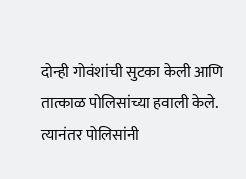दोन्ही गोवंशांची सुटका केली आणि तात्काळ पोलिसांच्या हवाली केले. त्यानंतर पोलिसांनी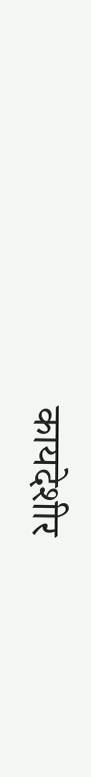कायदेशीर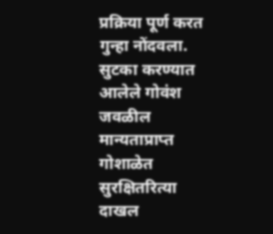प्रक्रिया पूर्ण करत गुन्हा नोंदवला. सुटका करण्यात आलेले गोवंश जवळील मान्यताप्राप्त गोशाळेत सुरक्षितरित्या दाखल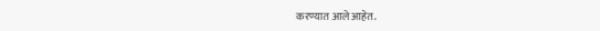करण्यात आले आहेत.